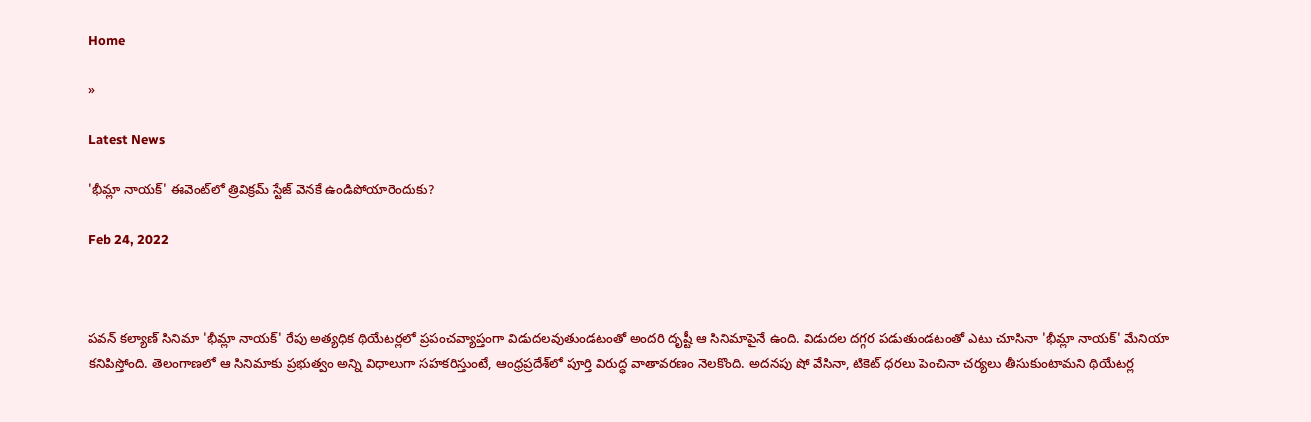Home

»

Latest News

'భీమ్లా నాయ‌క్' ఈవెంట్‌లో త్రివిక్ర‌మ్ స్టేజ్ వెన‌కే ఉండిపోయారెందుకు?

Feb 24, 2022



ప‌వ‌న్ క‌ల్యాణ్ సినిమా 'భీమ్లా నాయ‌క్' రేపు అత్య‌ధిక థియేట‌ర్ల‌లో ప్ర‌పంచ‌వ్యాప్తంగా విడుద‌ల‌వుతుండ‌టంతో అంద‌రి దృష్టీ ఆ సినిమాపైనే ఉంది. విడుద‌ల ద‌గ్గ‌ర ప‌డుతుండ‌టంతో ఎటు చూసినా 'భీమ్లా నాయ‌క్' మేనియా కనిపిస్తోంది. తెలంగాణ‌లో ఆ సినిమాకు ప్ర‌భుత్వం అన్ని విధాలుగా స‌హ‌క‌రిస్తుంటే, ఆంధ్ర‌ప్ర‌దేశ్‌లో పూర్తి విరుద్ధ వాతావ‌ర‌ణం నెల‌కొంది. అద‌న‌పు షో వేసినా, టికెట్ ధ‌ర‌లు పెంచినా చ‌ర్య‌లు తీసుకుంటామ‌ని థియేట‌ర్ల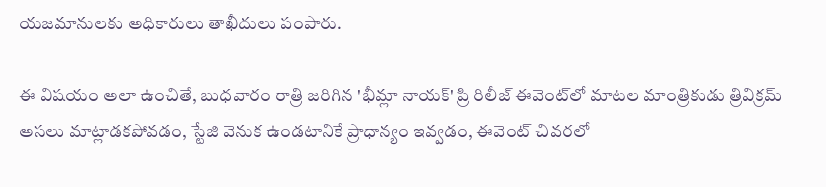య‌జ‌మానుల‌కు అధికారులు తాఖీదులు పంపారు.

ఈ విష‌యం అలా ఉంచితే, బుధ‌వారం రాత్రి జ‌రిగిన 'భీమ్లా నాయ‌క్' ప్రి రిలీజ్ ఈవెంట్‌లో మాట‌ల మాంత్రికుడు త్రివిక్ర‌మ్ అస‌లు మాట్లాడ‌క‌పోవ‌డం, స్టేజి వెనుక ఉండ‌టానికే ప్రాధాన్యం ఇవ్వ‌డం, ఈవెంట్ చివ‌ర‌లో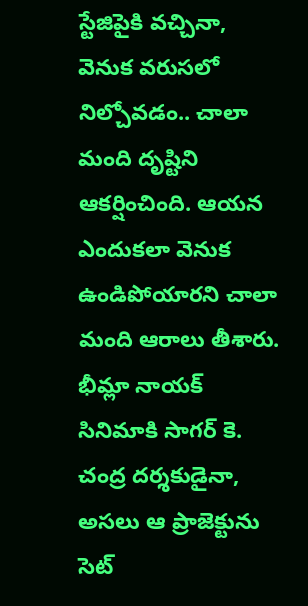స్టేజిపైకి వ‌చ్చినా, వెనుక వ‌రుస‌లో నిల్చోవ‌డం.. చాలా మంది దృష్టిని ఆక‌ర్షించింది. ఆయ‌న ఎందుక‌లా వెనుక ఉండిపోయార‌ని చాలా మంది ఆరాలు తీశారు. భీమ్లా నాయ‌క్ సినిమాకి సాగ‌ర్ కె. చంద్ర ద‌ర్శ‌కుడైనా, అస‌లు ఆ ప్రాజెక్టును సెట్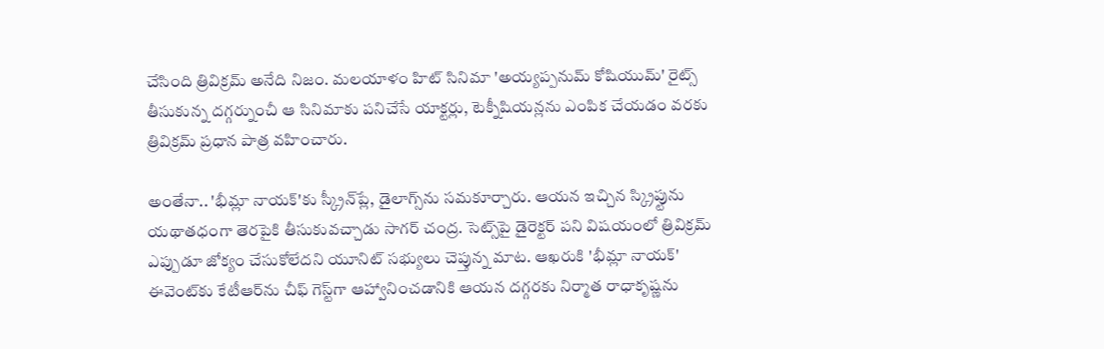చేసింది త్రివిక్ర‌మ్ అనేది నిజం. మ‌ల‌యాళం హిట్ సినిమా 'అయ్య‌ప్ప‌నుమ్ కోషియుమ్' రైట్స్ తీసుకున్న ద‌గ్గ‌ర్నుంచీ ఆ సినిమాకు ప‌నిచేసే యాక్ట‌ర్లు, టెక్నీషియ‌న్ల‌ను ఎంపిక చేయ‌డం వ‌ర‌కు త్రివిక్ర‌మ్ ప్ర‌ధాన పాత్ర వ‌హించారు.

అంతేనా.. 'భీమ్లా నాయ‌క్‌'కు స్క్రీన్‌ప్లే, డైలాగ్స్‌ను స‌మ‌కూర్చారు. ఆయ‌న ఇచ్చిన స్క్రిప్టును య‌థాత‌ధంగా తెర‌పైకి తీసుకువ‌చ్చాడు సాగ‌ర్ చంద్ర‌. సెట్స్‌పై డైరెక్ట‌ర్ ప‌ని విష‌యంలో త్రివిక్ర‌మ్ ఎప్పుడూ జోక్యం చేసుకోలేద‌ని యూనిట్ స‌భ్యులు చెప్తున్న మాట‌. ఆఖ‌రుకి 'భీమ్లా నాయ‌క్' ఈవెంట్‌కు కేటీఆర్‌ను చీఫ్ గెస్ట్‌గా ఆహ్వానించ‌డానికి ఆయ‌న ద‌గ్గ‌ర‌కు నిర్మాత రాధాకృష్ణ‌ను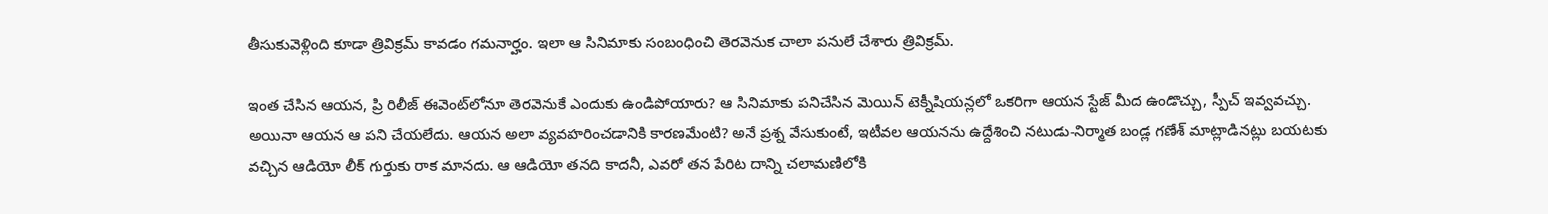తీసుకువెళ్లింది కూడా త్రివిక్ర‌మ్ కావ‌డం గ‌మ‌నార్హం. ఇలా ఆ సినిమాకు సంబంధించి తెర‌వెనుక చాలా ప‌నులే చేశారు త్రివిక్ర‌మ్‌.

ఇంత చేసిన ఆయ‌న‌, ప్రి రిలీజ్ ఈవెంట్‌లోనూ తెర‌వెనుకే ఎందుకు ఉండిపోయారు? ఆ సినిమాకు ప‌నిచేసిన మెయిన్ టెక్నీషియ‌న్ల‌లో ఒక‌రిగా ఆయ‌న స్టేజ్ మీద ఉండొచ్చు, స్పీచ్ ఇవ్వ‌వ‌చ్చు. అయినా ఆయ‌న ఆ ప‌ని చేయ‌లేదు. ఆయ‌న అలా వ్య‌వ‌హ‌రించ‌డానికి కార‌ణ‌మేంటి? అనే ప్ర‌శ్న వేసుకుంటే, ఇటీవ‌ల ఆయ‌న‌ను ఉద్దేశించి న‌టుడు-నిర్మాత బండ్ల గ‌ణేశ్ మాట్లాడిన‌ట్లు బ‌య‌ట‌కు వ‌చ్చిన ఆడియో లీక్ గుర్తుకు రాక మాన‌దు. ఆ ఆడియో త‌న‌ది కాద‌నీ, ఎవ‌రో త‌న పేరిట దాన్ని చ‌లామ‌ణిలోకి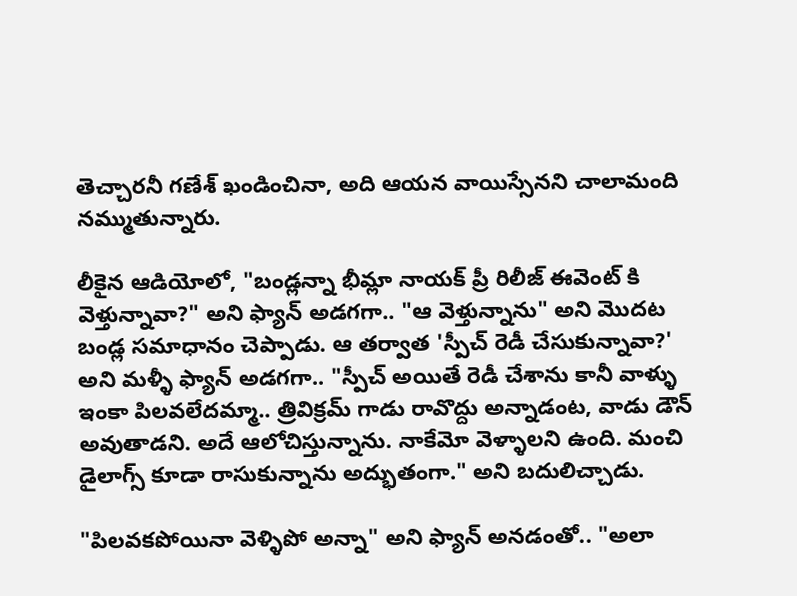తెచ్చార‌నీ గ‌ణేశ్ ఖండించినా, అది ఆయ‌న వాయిస్సేన‌ని చాలామంది న‌మ్ముతున్నారు.

లీకైన ఆడియోలో, "బండ్లన్నా భీమ్లా నాయక్ ప్రీ రిలీజ్ ఈవెంట్ కి వెళ్తున్నావా?" అని ఫ్యాన్ అడగగా.. "ఆ వెళ్తున్నాను" అని మొదట బండ్ల సమాధానం చెప్పాడు. ఆ తర్వాత 'స్పీచ్ రెడీ చేసుకున్నావా?' అని మళ్ళీ ఫ్యాన్ అడగగా.. "స్పీచ్ అయితే రెడీ చేశాను కానీ వాళ్ళు ఇంకా పిలవలేదమ్మా.. త్రివిక్రమ్ గాడు రావొద్దు అన్నాడంట, వాడు డౌన్ అవుతాడని. అదే ఆలోచిస్తున్నాను. నాకేమో వెళ్ళాలని ఉంది. మంచి డైలాగ్స్ కూడా రాసుకున్నాను అద్భుతంగా." అని బదులిచ్చాడు.

"పిలవకపోయినా వెళ్ళిపో అన్నా" అని ఫ్యాన్ అనడంతో.. "అలా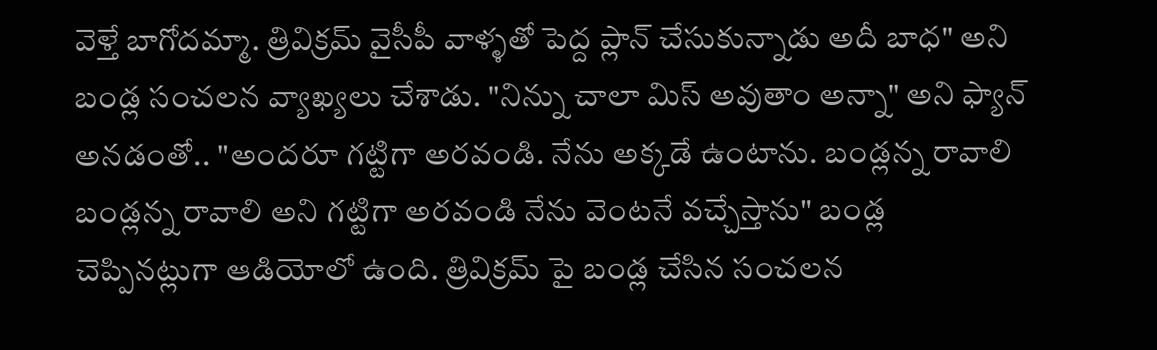వెళ్తే బాగోదమ్మా. త్రివిక్రమ్ వైసీపీ వాళ్ళతో పెద్ద ప్లాన్ చేసుకున్నాడు అదీ బాధ" అని బండ్ల సంచలన వ్యాఖ్యలు చేశాడు. "నిన్ను చాలా మిస్ అవుతాం అన్నా" అని ఫ్యాన్ అనడంతో.. "అందరూ గట్టిగా అరవండి. నేను అక్కడే ఉంటాను. బండ్లన్న రావాలి బండ్లన్న రావాలి అని గట్టిగా అరవండి నేను వెంటనే వచ్చేస్తాను" బండ్ల చెప్పినట్లుగా ఆడియోలో ఉంది. త్రివిక్రమ్ పై బండ్ల చేసిన సంచలన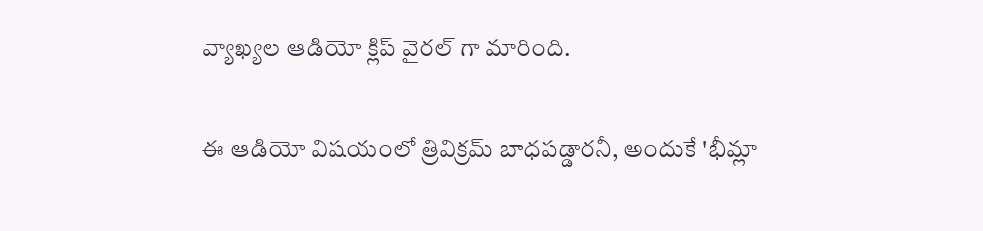వ్యాఖ్యల ఆడియో క్లిప్ వైరల్ గా మారింది.

ఈ ఆడియో విష‌యంలో త్రివిక్ర‌మ్ బాధ‌ప‌డ్డార‌నీ, అందుకే 'భీమ్లా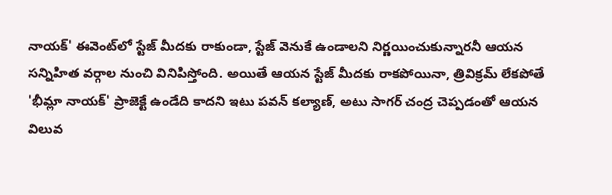నాయ‌క్' ఈవెంట్‌లో స్టేజ్ మీద‌కు రాకుండా, స్టేజ్ వెనుకే ఉండాల‌ని నిర్ణ‌యించుకున్నార‌నీ ఆయ‌న స‌న్నిహిత వ‌ర్గాల నుంచి వినిపిస్తోంది. అయితే ఆయ‌న స్టేజ్ మీద‌కు రాక‌పోయినా, త్రివిక్ర‌మ్ లేక‌పోతే 'భీమ్లా నాయ‌క్' ప్రాజెక్టే ఉండేది కాద‌ని ఇటు ప‌వ‌న్ క‌ల్యాణ్‌, అటు సాగ‌ర్ చంద్ర చెప్ప‌డంతో ఆయ‌న విలువ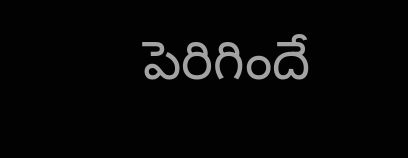పెరిగిందే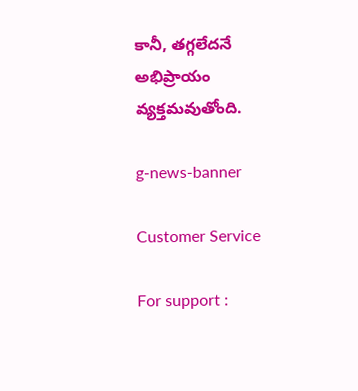కానీ, త‌గ్గ‌లేద‌నే అభిప్రాయం వ్య‌క్త‌మ‌వుతోంది.

g-news-banner

Customer Service

For support :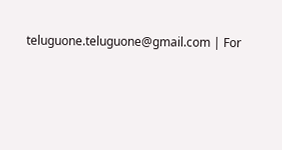teluguone.teluguone@gmail.com | For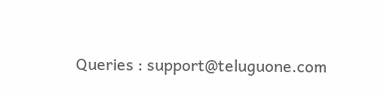Queries : support@teluguone.com